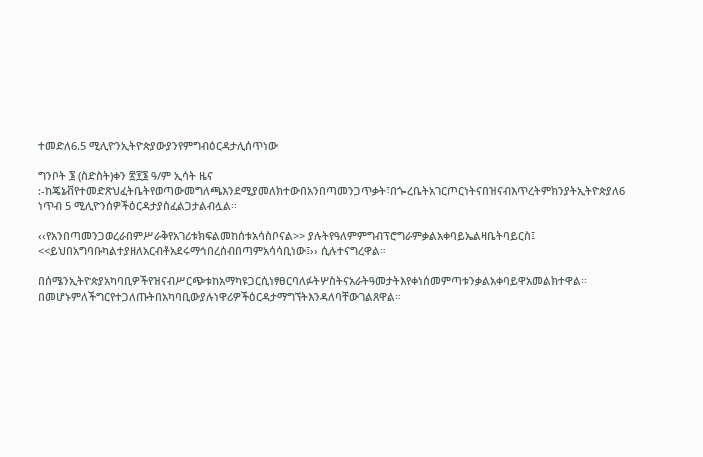ተመድለ6.5 ሚሊዮንኢትዮጵያውያንየምግብዕርዳታሊሰጥነው

ግንቦት ፮ (ስድስት)ቀን ፳፻፮ ዓ/ም ኢሳት ዜና :-ከጄኔቭየተመድጽህፈትቤትየወጣውመግለጫእንደሚያመለክተውበአንበጣመንጋጥቃት፣በጐረቤትአገርጦርነትናበዝናብእጥረትምክንያትኢትዮጵያለ6 ነጥብ 5 ሚሊዮንሰዎችዕርዳታያስፈልጋታልብሏል፡፡

‹‹የአንበጣመንጋወረራበምሥራቅየአገሪቱክፍልመከሰቱአሳስቦናል>> ያሉትየዓለምምግብፕሮግራምቃልአቀባይኤልዛቤትባይርስ፤ <<ይህበአግባቡካልተያዘለአርብቶአደሩማኅበረሰብበጣምአሳሳቢነው፤›› ሲሉተናግረዋል።

በሰሜንኢትዮጵያአካባቢዎችየዝናብሥርጭቱከአማካዩጋርሲነፃፀርባለፉትሦስትናአራትዓመታትእየቀነሰመምጣቱንቃልአቀባይዋአመልክተዋል፡፡በመሆኑምለችግርየተጋለጡትበአካባቢውያሉነዋሪዎችዕርዳታማግኘትእንዳለባቸውገልጸዋል።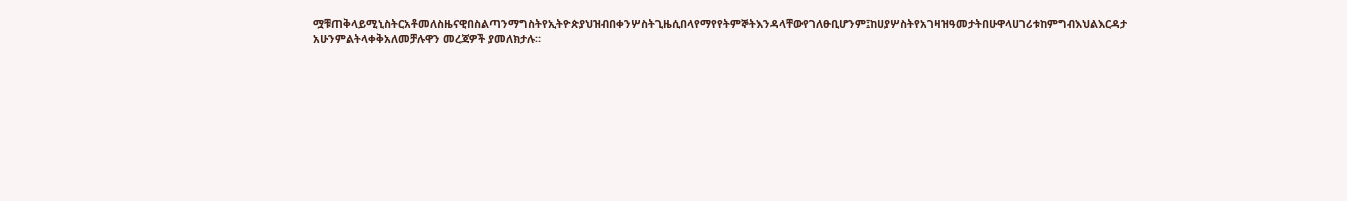ሟቹጠቅላይሚኒስትርአቶመለስዜናዊበስልጣንማግስትየኢትዮጵያህዝብበቀንሦስትጊዜሲበላየማየየትምኞትእንዳላቸውየገለፁቢሆንም፤ከሀያሦስትየአገዛዝዓመታትበሁዋላሀገሪቱከምግብእህልእርዳታ አሁንምልትላቀቅአለመቻሉዋን መረጃዎች ያመለክታሉ።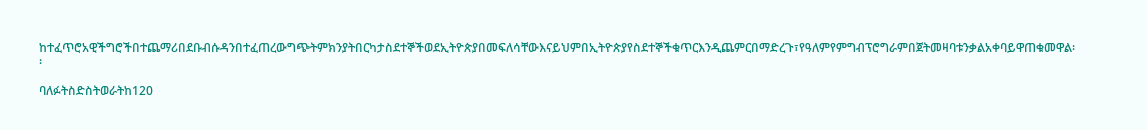ከተፈጥሮአዊችግሮችበተጨማሪበደቡብሱዳንበተፈጠረውግጭትምክንያትበርካታስደተኞችወደኢትዮጵያበመፍለሳቸውእናይህምበኢትዮጵያየስደተኞችቁጥርእንዲጨምርበማድረጉ፣የዓለምየምግብፕሮግራምበጀትመዛባቱንቃልአቀባይዋጠቁመዋል፡፡

ባለፉትስድስትወራትከ120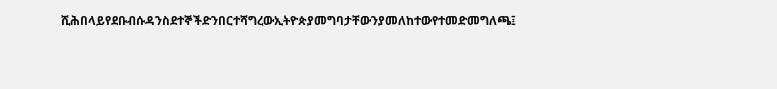ሺሕበላይየደቡብሱዳንስደተኞችድንበርተሻግረውኢትዮጵያመግባታቸውንያመለከተውየተመድመግለጫ፤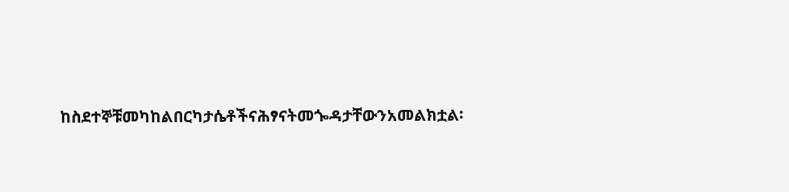ከስደተኞቹመካከልበርካታሴቶችናሕፃናትመጐዳታቸውንአመልክቷል፡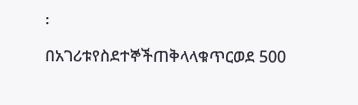፡

በአገሪቱየስደተኞችጠቅላላቁጥርወደ 500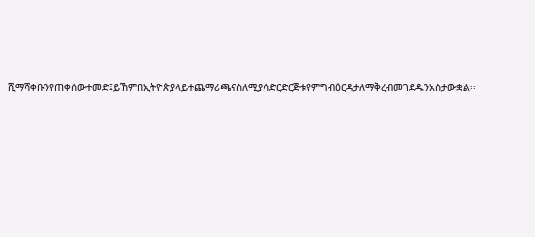ሺማሻቀቡንየጠቀሰውተመድ፤ይኸምበኢትዮጵያላይተጨማሪጫናስለሚያሳድርድርጅቱየምግብዕርዳታለማቅረብመገደዱንአስታውቋል፡፡